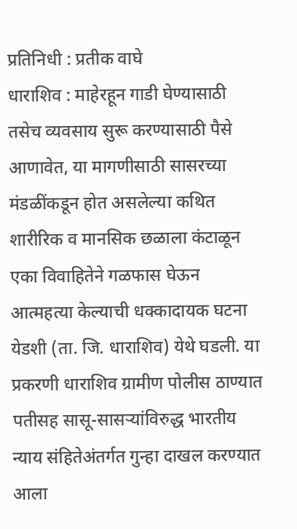प्रतिनिधी : प्रतीक वाघे
धाराशिव : माहेरहून गाडी घेण्यासाठी तसेच व्यवसाय सुरू करण्यासाठी पैसे आणावेत, या मागणीसाठी सासरच्या मंडळींकडून होत असलेल्या कथित शारीरिक व मानसिक छळाला कंटाळून एका विवाहितेने गळफास घेऊन आत्महत्या केल्याची धक्कादायक घटना येडशी (ता. जि. धाराशिव) येथे घडली. या प्रकरणी धाराशिव ग्रामीण पोलीस ठाण्यात पतीसह सासू-सासऱ्यांविरुद्ध भारतीय न्याय संहितेअंतर्गत गुन्हा दाखल करण्यात आला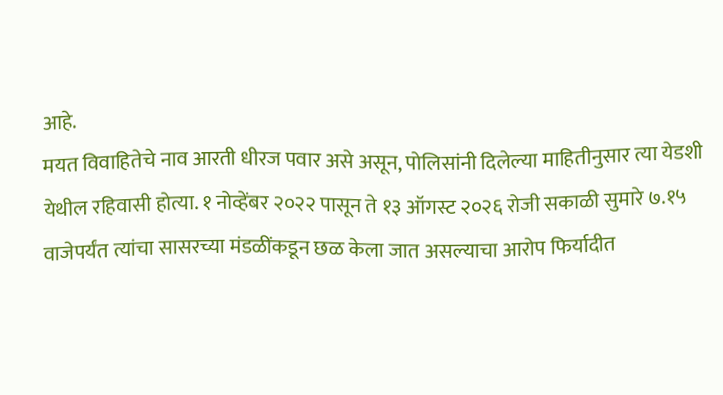आहे.
मयत विवाहितेचे नाव आरती धीरज पवार असे असून, पोलिसांनी दिलेल्या माहितीनुसार त्या येडशी येथील रहिवासी होत्या. १ नोव्हेंबर २०२२ पासून ते १३ ऑगस्ट २०२६ रोजी सकाळी सुमारे ७.१५ वाजेपर्यंत त्यांचा सासरच्या मंडळींकडून छळ केला जात असल्याचा आरोप फिर्यादीत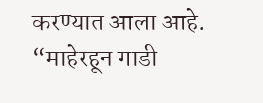करण्यात आला आहे.
“माहेरहून गाडी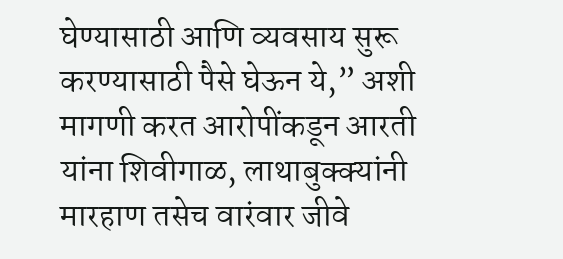घेण्यासाठी आणि व्यवसाय सुरू करण्यासाठी पैसे घेऊन ये,” अशी मागणी करत आरोपींकडून आरती यांना शिवीगाळ, लाथाबुक्क्यांनी मारहाण तसेच वारंवार जीवे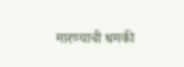मारण्याची धमकी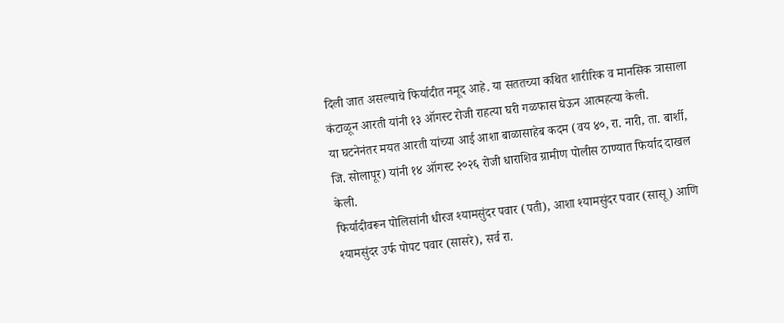दिली जात असल्याचे फिर्यादीत नमूद आहे. या सततच्या कथित शारीरिक व मानसिक त्रासाला कंटाळून आरती यांनी १३ ऑगस्ट रोजी राहत्या घरी गळफास घेऊन आत्महत्या केली.
या घटनेनंतर मयत आरती यांच्या आई आशा बाळासाहेब कदम (वय ४०, रा. नारी, ता. बार्शी, जि. सोलापूर) यांनी १४ ऑगस्ट २०२६ रोजी धाराशिव ग्रामीण पोलीस ठाण्यात फिर्याद दाखल केली.
फिर्यादीवरून पोलिसांनी धीरज श्यामसुंदर पवार (पती), आशा श्यामसुंदर पवार (सासू) आणि श्यामसुंदर उर्फ पोपट पवार (सासरे), सर्व रा.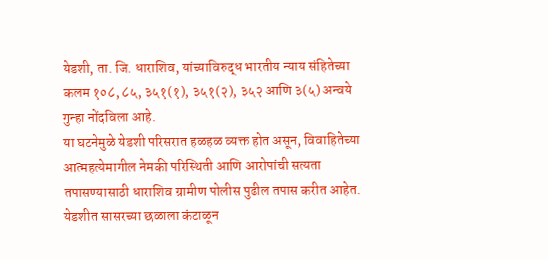येडशी, ता. जि. धाराशिव, यांच्याविरुद्ध भारतीय न्याय संहितेच्या कलम १०८, ८५, ३५१(१), ३५१(२), ३५२ आणि ३(५) अन्वये गुन्हा नोंदविला आहे.
या घटनेमुळे येडशी परिसरात हळहळ व्यक्त होत असून, विवाहितेच्या आत्महत्येमागील नेमकी परिस्थिती आणि आरोपांची सत्यता तपासण्यासाठी धाराशिव ग्रामीण पोलीस पुढील तपास करीत आहेत.
येडशीत सासरच्या छळाला कंटाळून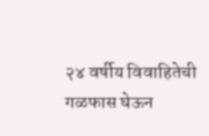२४ वर्षीय विवाहितेची गळफास घेऊन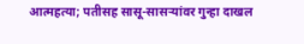आत्महत्या; पतीसह सासू-सासऱ्यांवर गुन्हा दाखल